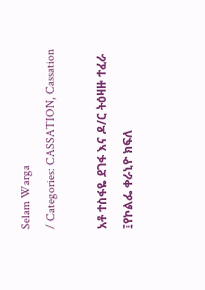Selam Warga
/ Categories: CASSATION, Cassation

አቶ ተስፋዬ ደገፋ እና ዶ/ር ትዕዛዙ ተፈራ ፤የኮልፌ ቀራኒዮ ክፍለ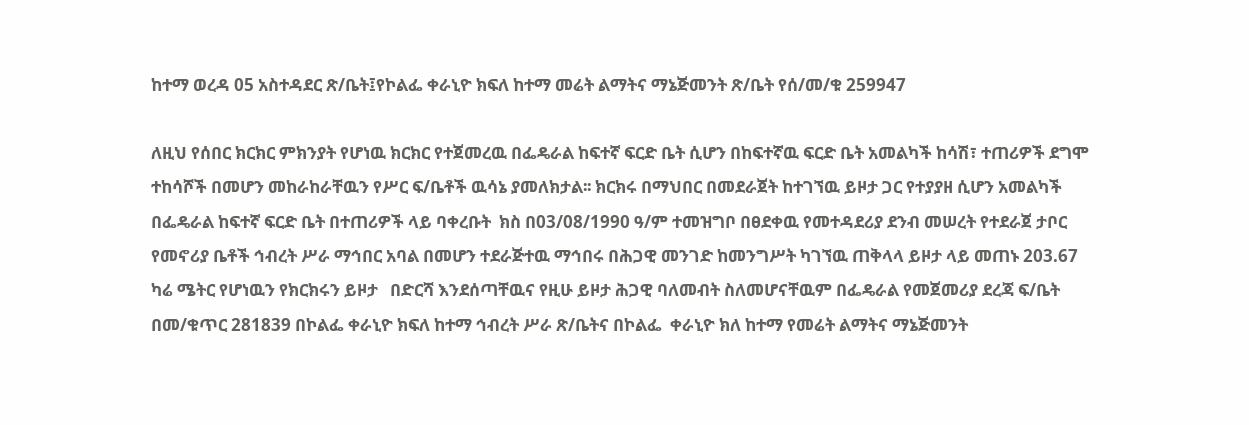ከተማ ወረዳ 05 አስተዳደር ጽ/ቤት፤የኮልፌ ቀራኒዮ ክፍለ ከተማ መሬት ልማትና ማኔጅመንት ጽ/ቤት የሰ/መ/ቁ 259947

ለዚህ የሰበር ክርክር ምክንያት የሆነዉ ክርክር የተጀመረዉ በፌዴራል ከፍተኛ ፍርድ ቤት ሲሆን በከፍተኛዉ ፍርድ ቤት አመልካች ከሳሽ፣ ተጠሪዎች ደግሞ ተከሳሾች በመሆን መከራከራቸዉን የሥር ፍ/ቤቶች ዉሳኔ ያመለክታል፡፡ ክርክሩ በማህበር በመደራጀት ከተገኘዉ ይዞታ ጋር የተያያዘ ሲሆን አመልካች በፌዴራል ከፍተኛ ፍርድ ቤት በተጠሪዎች ላይ ባቀረቡት  ክስ በ03/08/1990 ዓ/ም ተመዝግቦ በፀደቀዉ የመተዳደሪያ ደንብ መሠረት የተደራጀ ታቦር የመኖሪያ ቤቶች ኅብረት ሥራ ማኅበር አባል በመሆን ተደራጅተዉ ማኅበሩ በሕጋዊ መንገድ ከመንግሥት ካገኘዉ ጠቅላላ ይዞታ ላይ መጠኑ 203.67 ካሬ ሜትር የሆነዉን የክርክሩን ይዞታ   በድርሻ እንደሰጣቸዉና የዚሁ ይዞታ ሕጋዊ ባለመብት ስለመሆናቸዉም በፌዴራል የመጀመሪያ ደረጃ ፍ/ቤት በመ/ቁጥር 281839 በኮልፌ ቀራኒዮ ክፍለ ከተማ ኅብረት ሥራ ጽ/ቤትና በኮልፌ  ቀራኒዮ ክለ ከተማ የመሬት ልማትና ማኔጅመንት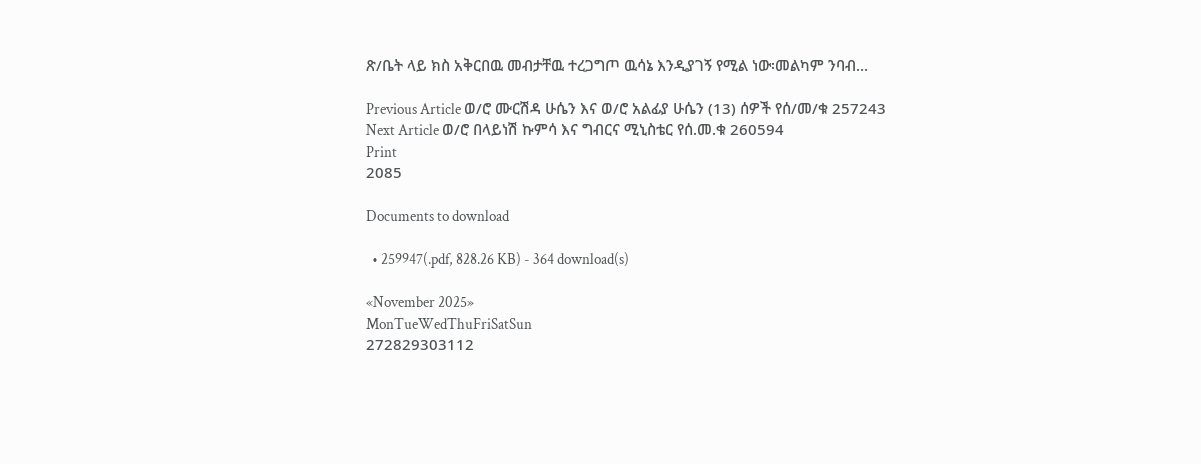ጽ/ቤት ላይ ክስ አቅርበዉ መብታቸዉ ተረጋግጦ ዉሳኔ እንዲያገኝ የሚል ነው፡መልካም ንባብ…

Previous Article ወ/ሮ ሙርሽዳ ሁሴን እና ወ/ሮ አልፊያ ሁሴን (13) ሰዎች የሰ/መ/ቁ 257243
Next Article ወ/ሮ በላይነሽ ኩምሳ እና ግብርና ሚኒስቴር የሰ.መ.ቁ 260594
Print
2085

Documents to download

  • 259947(.pdf, 828.26 KB) - 364 download(s)

«November 2025»
MonTueWedThuFriSatSun
272829303112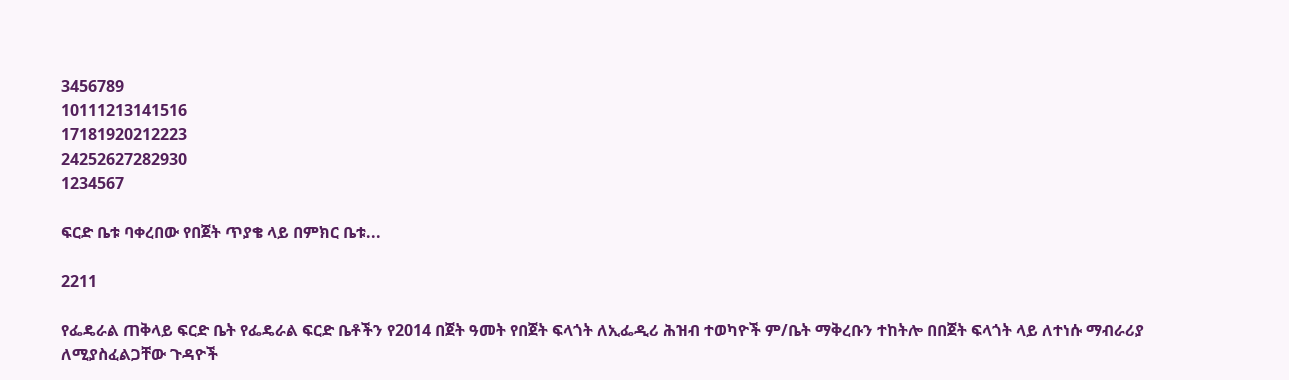3456789
10111213141516
17181920212223
24252627282930
1234567

ፍርድ ቤቱ ባቀረበው የበጀት ጥያቄ ላይ በምክር ቤቱ...

2211

የፌዴራል ጠቅላይ ፍርድ ቤት የፌዴራል ፍርድ ቤቶችን የ2014 በጀት ዓመት የበጀት ፍላጎት ለኢፌዲሪ ሕዝብ ተወካዮች ም/ቤት ማቅረቡን ተከትሎ በበጀት ፍላጎት ላይ ለተነሱ ማብራሪያ ለሚያስፈልጋቸው ጉዳዮች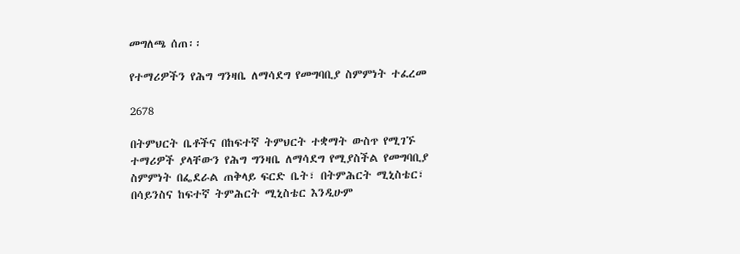መግለጫ ሰጠ፡፡

የተማሪዎችን የሕግ ግንዛቤ ለማሳደግ የመግባቢያ ስምምነት ተፈረመ

2678

በትምህርት ቤቶችና በከፍተኛ ትምህርት ተቋማት ውስጥ የሚገኙ ተማሪዎች ያላቸውን የሕግ ግንዛቤ ለማሳደግ የሚያስችል የመግባቢያ ስምምነት በፌደራል ጠቅላይ ፍርድ ቤት፣ በትምሕርት ሚኒስቴር፣ በሳይንስና ከፍተኛ ትምሕርት ሚኒስቴር እንዲሁም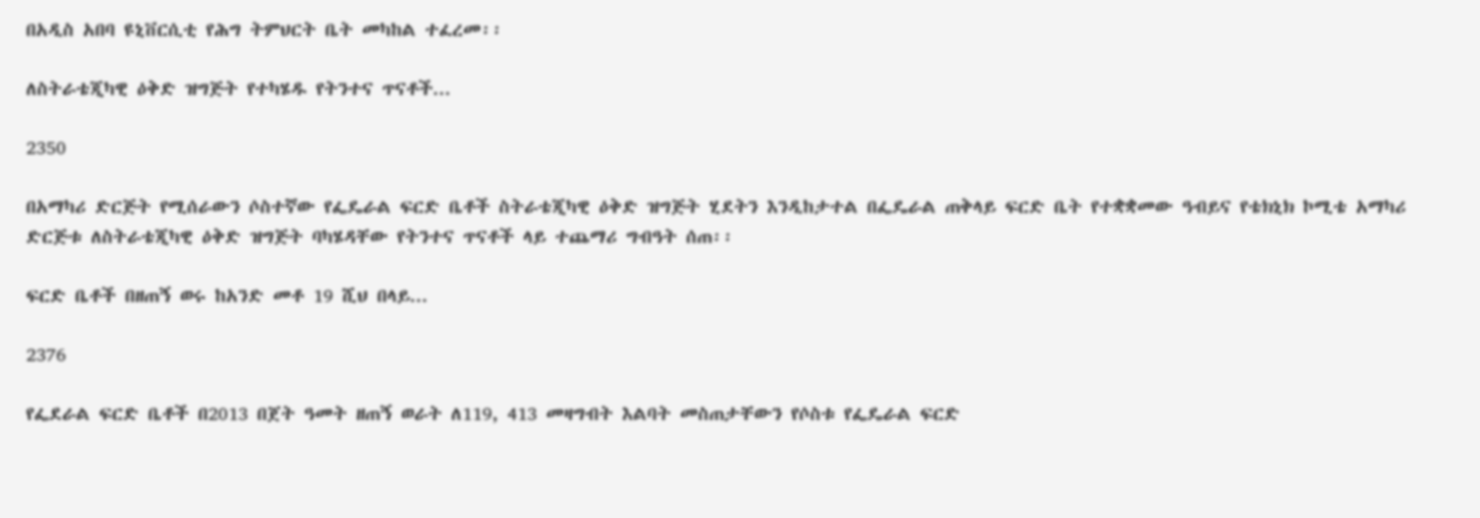በአዲስ አበባ ዩኒቨርሲቲ የሕግ ትምህርት ቤት መካከል ተፈረመ፡፡

ለስትራቴጂካዊ ዕቅድ ዝግጅት የተካሄዱ የትንተና ጥናቶች...

2350

በአማካሪ ድርጅት የሚሰራውን ሶስተኛው የፌዴራል ፍርድ ቤቶች ስትራቴጂካዊ ዕቅድ ዝግጅት ሂደትን እንዲከታተል በፌዴራል ጠቅላይ ፍርድ ቤት የተቋቋመው ዓብይና የቴክኒክ ኮሚቴ አማካሪ ድርጅቱ ለስትራቴጂካዊ ዕቅድ ዝግጅት ባካሄዳቸው የትንተና ጥናቶች ላይ ተጨማሪ ግብዓት ሰጠ፡፡

ፍርድ ቤቶች በዘጠኝ ወሩ ከአንድ መቶ 19 ሺህ በላይ...

2376

የፌደራል ፍርድ ቤቶች በ2013 በጀት ዓመት ዘጠኝ ወራት ለ119, 413 መዛግብት እልባት መስጠታቸውን የሶስቱ የፌዴራል ፍርድ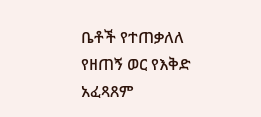ቤቶች የተጠቃለለ የዘጠኝ ወር የእቅድ አፈጻጸም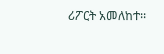ሪፖርት አመለከተ፡፡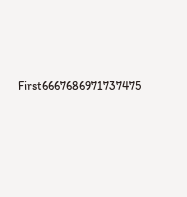First6667686971737475